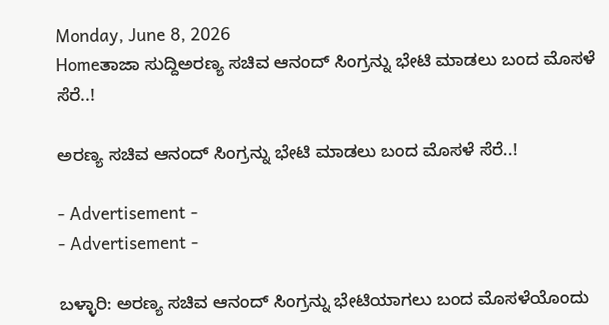Monday, June 8, 2026
Homeತಾಜಾ ಸುದ್ದಿಅರಣ್ಯ ಸಚಿವ ಆನಂದ್ ಸಿಂಗ್ರನ್ನು ಭೇಟಿ ಮಾಡಲು ಬಂದ ಮೊಸಳೆ ಸೆರೆ..!

ಅರಣ್ಯ ಸಚಿವ ಆನಂದ್ ಸಿಂಗ್ರನ್ನು ಭೇಟಿ ಮಾಡಲು ಬಂದ ಮೊಸಳೆ ಸೆರೆ..!

- Advertisement -
- Advertisement -

ಬಳ್ಳಾರಿ: ಅರಣ್ಯ ಸಚಿವ ಆನಂದ್ ಸಿಂಗ್ರನ್ನು ಭೇಟಿಯಾಗಲು ಬಂದ ಮೊಸಳೆಯೊಂದು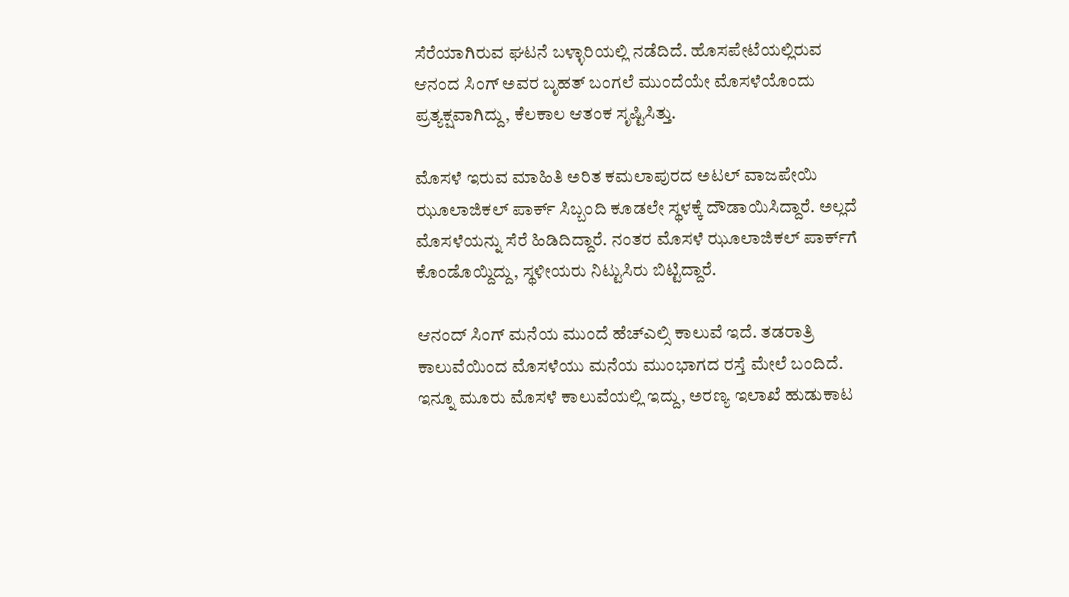ಸೆರೆಯಾಗಿರುವ ಘಟನೆ ಬಳ್ಳಾರಿಯಲ್ಲಿ ನಡೆದಿದೆ. ಹೊಸಪೇಟೆಯಲ್ಲಿರುವ ಆನಂದ ಸಿಂಗ್ ಅವರ ಬೃಹತ್ ಬಂಗಲೆ ಮುಂದೆಯೇ ಮೊಸಳೆಯೊಂದು ಪ್ರತ್ಯಕ್ಷವಾಗಿದ್ದು, ಕೆಲಕಾಲ ಆತಂಕ ಸೃಷ್ಟಿಸಿತ್ತು.

ಮೊಸಳೆ ಇರುವ ಮಾಹಿತಿ ಅರಿತ ಕಮಲಾಪುರದ ಅಟಲ್ ವಾಜಪೇಯಿ ಝೂಲಾಜಿಕಲ್ ಪಾರ್ಕ್ ಸಿಬ್ಬಂದಿ ಕೂಡಲೇ ಸ್ಥಳಕ್ಕೆ ದೌಡಾಯಿಸಿದ್ದಾರೆ. ಅಲ್ಲದೆ ಮೊಸಳೆಯನ್ನು ಸೆರೆ ಹಿಡಿದಿದ್ದಾರೆ. ನಂತರ ಮೊಸಳೆ ಝೂಲಾಜಿಕಲ್ ಪಾರ್ಕ್‍ಗೆ ಕೊಂಡೊಯ್ದಿದ್ದು, ಸ್ಥಳೀಯರು ನಿಟ್ಟುಸಿರು ಬಿಟ್ಟಿದ್ದಾರೆ.

ಆನಂದ್ ಸಿಂಗ್ ಮನೆಯ ಮುಂದೆ ಹೆಚ್ಎಲ್ಸಿ ಕಾಲುವೆ ಇದೆ. ತಡರಾತ್ರಿ ಕಾಲುವೆಯಿಂದ ಮೊಸಳೆಯು ಮನೆಯ ಮುಂಭಾಗದ ರಸ್ತೆ ಮೇಲೆ ಬಂದಿದೆ. ಇನ್ನೂ ಮೂರು ಮೊಸಳೆ ಕಾಲುವೆಯಲ್ಲಿ ಇದ್ದು, ಅರಣ್ಯ ಇಲಾಖೆ ಹುಡುಕಾಟ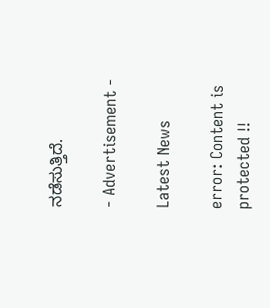ನಡೆಸುತ್ತಿದೆ.

- Advertisement -

Latest News

error: Content is protected !!